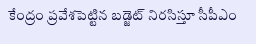కేంద్రం ప్రవేశపెట్టిన బడ్జెట్ నిరసిస్తూ సీపీఎం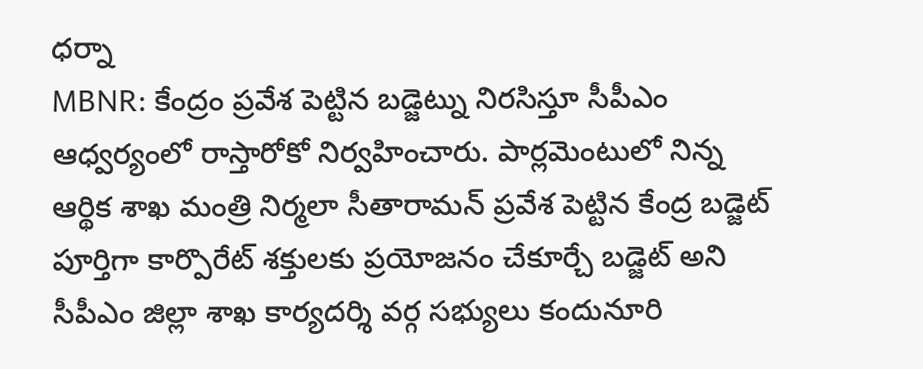ధర్నా
MBNR: కేంద్రం ప్రవేశ పెట్టిన బడ్జెట్ను నిరసిస్తూ సీపీఎం ఆధ్వర్యంలో రాస్తారోకో నిర్వహించారు. పార్లమెంటులో నిన్న ఆర్థిక శాఖ మంత్రి నిర్మలా సీతారామన్ ప్రవేశ పెట్టిన కేంద్ర బడ్జెట్ పూర్తిగా కార్పొరేట్ శక్తులకు ప్రయోజనం చేకూర్చే బడ్జెట్ అని సీపీఎం జిల్లా శాఖ కార్యదర్శి వర్గ సభ్యులు కందునూరి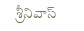శ్రీనివాస్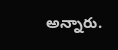అన్నారు.